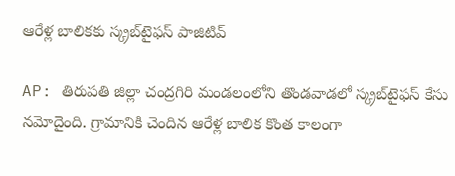ఆరేళ్ల బాలికకు స్క్రబ్‌టైఫస్ పాజిటివ్

AP: తిరుపతి జిల్లా చంద్రగిరి మండలంలోని తొండవాడలో స్క్రబ్‌టైఫస్ కేసు నమోదైంది. గ్రామానికి చెందిన ఆరేళ్ల బాలిక కొంత కాలంగా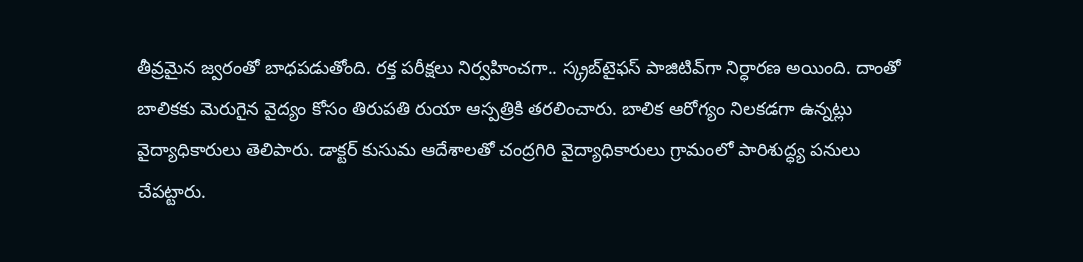తీవ్రమైన జ్వరంతో బాధపడుతోంది. రక్త పరీక్షలు నిర్వహించగా.. స్క్రబ్‌టైఫస్ పాజిటివ్‌గా నిర్ధారణ అయింది. దాంతో బాలికకు మెరుగైన వైద్యం కోసం తిరుపతి రుయా ఆస్పత్రికి తరలించారు. బాలిక ఆరోగ్యం నిలకడగా ఉన్నట్లు వైద్యాధికారులు తెలిపారు. డాక్టర్ కుసుమ ఆదేశాలతో చంద్రగిరి వైద్యాధికారులు గ్రామంలో పారిశుద్ధ్య పనులు చేపట్టారు.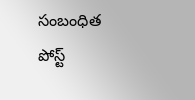సంబంధిత పోస్ట్